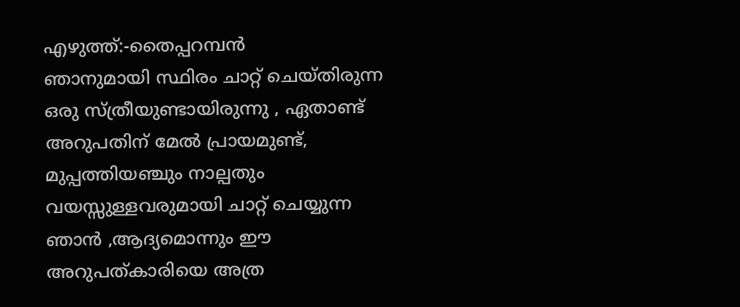എഴുത്ത്:-തൈപ്പറമ്പൻ
ഞാനുമായി സ്ഥിരം ചാറ്റ് ചെയ്തിരുന്ന ഒരു സ്ത്രീയുണ്ടായിരുന്നു , ഏതാണ്ട് അറുപതിന് മേൽ പ്രായമുണ്ട്,
മുപ്പത്തിയഞ്ചും നാല്പതും വയസ്സുള്ളവരുമായി ചാറ്റ് ചെയ്യുന്ന ഞാൻ ,ആദ്യമൊന്നും ഈ അറുപത്കാരിയെ അത്ര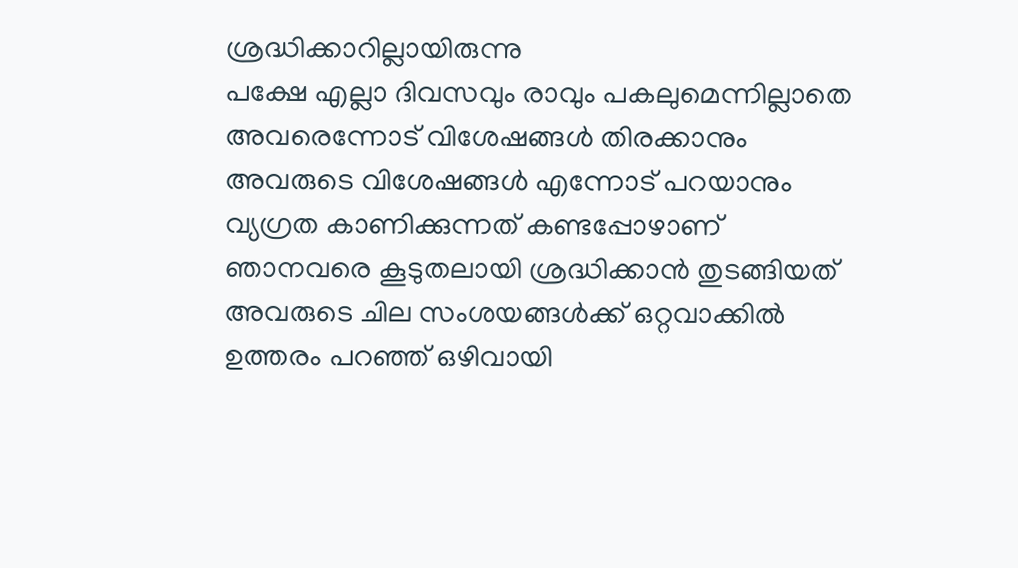ശ്രദ്ധിക്കാറില്ലായിരുന്നു
പക്ഷേ എല്ലാ ദിവസവും രാവും പകലുമെന്നില്ലാതെ അവരെന്നോട് വിശേഷങ്ങൾ തിരക്കാനും അവരുടെ വിശേഷങ്ങൾ എന്നോട് പറയാനും വ്യഗ്രത കാണിക്കുന്നത് കണ്ടപ്പോഴാണ് ഞാനവരെ കൂടുതലായി ശ്രദ്ധിക്കാൻ തുടങ്ങിയത്
അവരുടെ ചില സംശയങ്ങൾക്ക് ഒറ്റവാക്കിൽ ഉത്തരം പറഞ്ഞ് ഒഴിവായി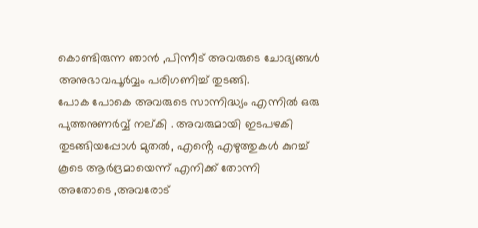കൊണ്ടിരുന്ന ഞാൻ ,പിന്നീട് അവരുടെ ചോദ്യങ്ങൾ അനുഭാവപൂർവ്വം പരിഗണിച്ച് തുടങ്ങി.
പോക പോകെ അവരുടെ സാന്നിദ്ധ്യം എന്നിൽ ഒരു പുത്തനുണർവ്വ് നല്കി . അവരുമായി ഇടപഴകി തുടങ്ങിയപ്പോൾ മുതൽ, എൻ്റെ എഴുത്തുകൾ കുറച്ച് കൂടെ ആർദ്രമായെന്ന് എനിക്ക് തോന്നി
അതോടെ ,അവരോട്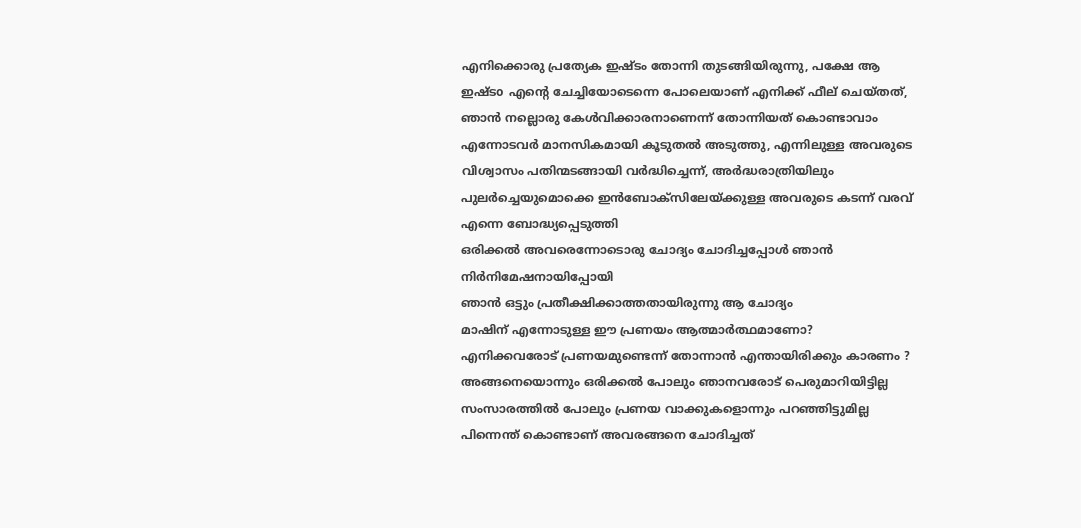എനിക്കൊരു പ്രത്യേക ഇഷ്ടം തോന്നി തുടങ്ങിയിരുന്നു, പക്ഷേ ആ ഇഷ്ടo എൻ്റെ ചേച്ചിയോടെന്നെ പോലെയാണ് എനിക്ക് ഫീല് ചെയ്തത്,
ഞാൻ നല്ലൊരു കേൾവിക്കാരനാണെന്ന് തോന്നിയത് കൊണ്ടാവാം എന്നോടവർ മാനസികമായി കൂടുതൽ അടുത്തു, എന്നിലുള്ള അവരുടെ വിശ്വാസം പതിന്മടങ്ങായി വർദ്ധിച്ചെന്ന്, അർദ്ധരാത്രിയിലും പുലർച്ചെയുമൊക്കെ ഇൻബോക്സിലേയ്ക്കുള്ള അവരുടെ കടന്ന് വരവ് എന്നെ ബോദ്ധ്യപ്പെടുത്തി
ഒരിക്കൽ അവരെന്നോടൊരു ചോദ്യം ചോദിച്ചപ്പോൾ ഞാൻ നിർനിമേഷനായിപ്പോയി
ഞാൻ ഒട്ടും പ്രതീക്ഷിക്കാത്തതായിരുന്നു ആ ചോദ്യം
മാഷിന് എന്നോടുള്ള ഈ പ്രണയം ആത്മാർത്ഥമാണോ?
എനിക്കവരോട് പ്രണയമുണ്ടെന്ന് തോന്നാൻ എന്തായിരിക്കും കാരണം ? അങ്ങനെയൊന്നും ഒരിക്കൽ പോലും ഞാനവരോട് പെരുമാറിയിട്ടില്ല സംസാരത്തിൽ പോലും പ്രണയ വാക്കുകളൊന്നും പറഞ്ഞിട്ടുമില്ല പിന്നെന്ത് കൊണ്ടാണ് അവരങ്ങനെ ചോദിച്ചത്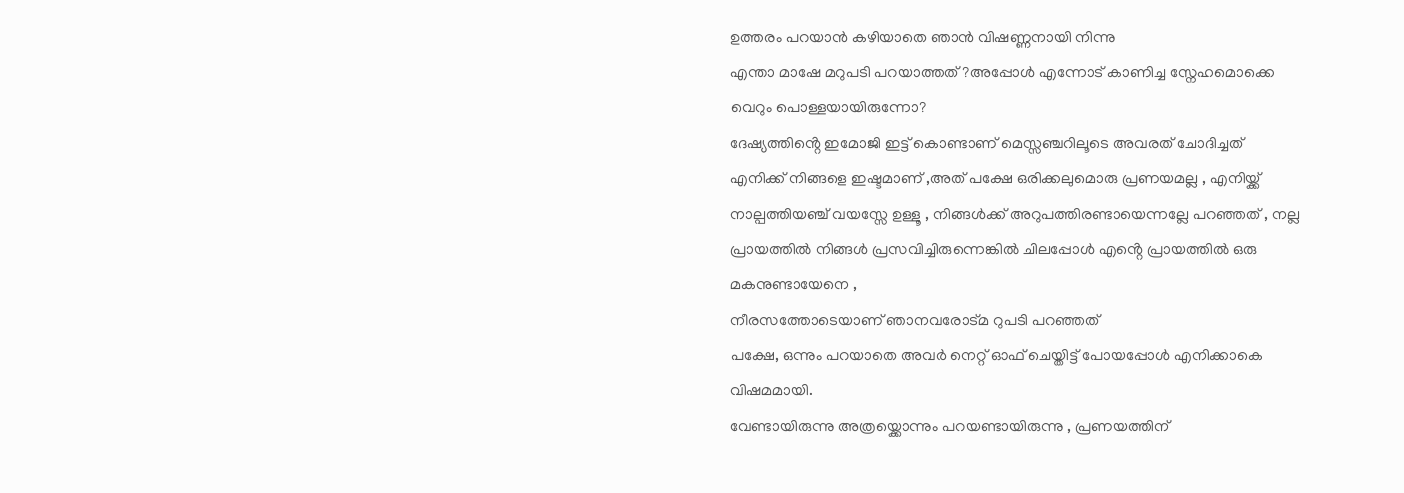ഉത്തരം പറയാൻ കഴിയാതെ ഞാൻ വിഷണ്ണനായി നിന്നു
എന്താ മാഷേ മറുപടി പറയാത്തത് ?അപ്പോൾ എന്നോട് കാണിച്ച സ്നേഹമൊക്കെ വെറും പൊള്ളയായിരുന്നോ?
ദേഷ്യത്തിൻ്റെ ഇമോജി ഇട്ട് കൊണ്ടാണ് മെസ്സഞ്ചറിലൂടെ അവരത് ചോദിച്ചത്
എനിക്ക് നിങ്ങളെ ഇഷ്ടമാണ് ,അത് പക്ഷേ ഒരിക്കലുമൊരു പ്രണയമല്ല , എനിയ്ക്ക് നാല്പത്തിയഞ്ച് വയസ്സേ ഉള്ളൂ , നിങ്ങൾക്ക് അറുപത്തിരണ്ടായെന്നല്ലേ പറഞ്ഞത് , നല്ല പ്രായത്തിൽ നിങ്ങൾ പ്രസവിച്ചിരുന്നെങ്കിൽ ചിലപ്പോൾ എൻ്റെ പ്രായത്തിൽ ഒരു മകനുണ്ടായേനെ ,
നീരസത്തോടെയാണ് ഞാനവരോട്മ റുപടി പറഞ്ഞത്
പക്ഷേ, ഒന്നും പറയാതെ അവർ നെറ്റ് ഓഫ് ചെയ്തിട്ട് പോയപ്പോൾ എനിക്കാകെ വിഷമമായി.
വേണ്ടായിരുന്നു അത്രയ്ക്കൊന്നും പറയണ്ടായിരുന്നു , പ്രണയത്തിന്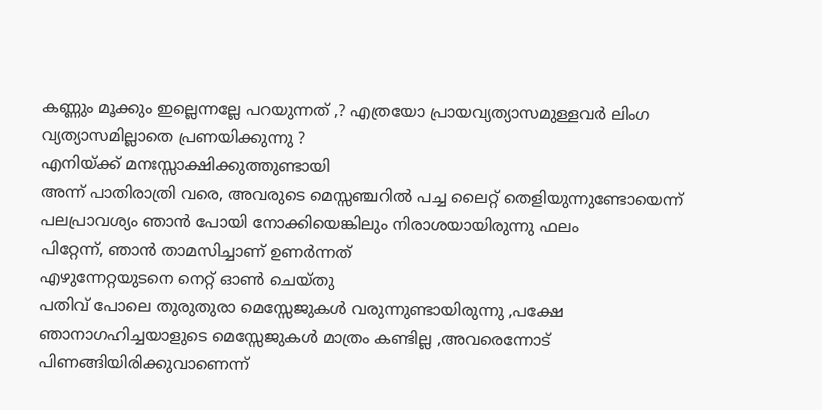കണ്ണും മൂക്കും ഇല്ലെന്നല്ലേ പറയുന്നത് ,? എത്രയോ പ്രായവ്യത്യാസമുള്ളവർ ലിംഗ വ്യത്യാസമില്ലാതെ പ്രണയിക്കുന്നു ?
എനിയ്ക്ക് മനഃസ്സാക്ഷിക്കുത്തുണ്ടായി
അന്ന് പാതിരാത്രി വരെ, അവരുടെ മെസ്സഞ്ചറിൽ പച്ച ലൈറ്റ് തെളിയുന്നുണ്ടോയെന്ന് പലപ്രാവശ്യം ഞാൻ പോയി നോക്കിയെങ്കിലും നിരാശയായിരുന്നു ഫലം
പിറ്റേന്ന്, ഞാൻ താമസിച്ചാണ് ഉണർന്നത്
എഴുന്നേറ്റയുടനെ നെറ്റ് ഓൺ ചെയ്തു
പതിവ് പോലെ തുരുതുരാ മെസ്സേജുകൾ വരുന്നുണ്ടായിരുന്നു ,പക്ഷേ ഞാനാഗഹിച്ചയാളുടെ മെസ്സേജുകൾ മാത്രം കണ്ടില്ല ,അവരെന്നോട് പിണങ്ങിയിരിക്കുവാണെന്ന്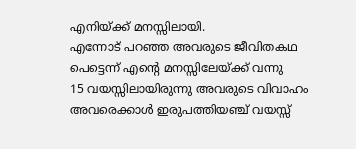എനിയ്ക്ക് മനസ്സിലായി.
എന്നോട് പറഞ്ഞ അവരുടെ ജീവിതകഥ പെട്ടെന്ന് എൻ്റെ മനസ്സിലേയ്ക്ക് വന്നു
15 വയസ്സിലായിരുന്നു അവരുടെ വിവാഹം അവരെക്കാൾ ഇരുപത്തിയഞ്ച് വയസ്സ്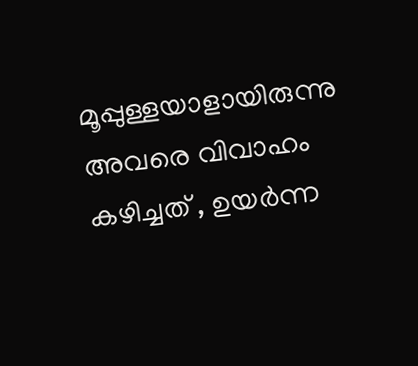മൂപ്പുള്ളയാളായിരുന്നു അവരെ വിവാഹം കഴിച്ചത് , ഉയർന്ന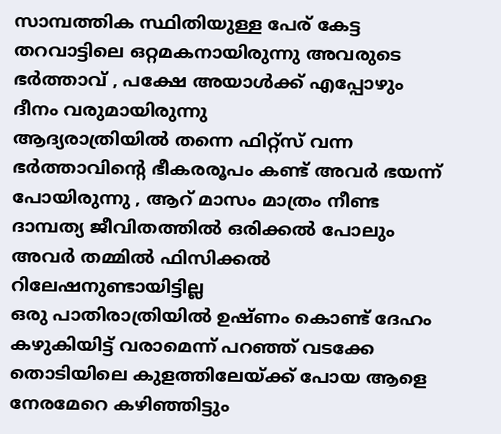സാമ്പത്തിക സ്ഥിതിയുള്ള പേര് കേട്ട തറവാട്ടിലെ ഒറ്റമകനായിരുന്നു അവരുടെ ഭർത്താവ് , പക്ഷേ അയാൾക്ക് എപ്പോഴും ദീനം വരുമായിരുന്നു
ആദ്യരാത്രിയിൽ തന്നെ ഫിറ്റ്സ് വന്ന ഭർത്താവിൻ്റെ ഭീകരരൂപം കണ്ട് അവർ ഭയന്ന് പോയിരുന്നു , ആറ് മാസം മാത്രം നീണ്ട ദാമ്പത്യ ജീവിതത്തിൽ ഒരിക്കൽ പോലും അവർ തമ്മിൽ ഫിസിക്കൽ റിലേഷനുണ്ടായിട്ടില്ല
ഒരു പാതിരാത്രിയിൽ ഉഷ്ണം കൊണ്ട് ദേഹം കഴുകിയിട്ട് വരാമെന്ന് പറഞ്ഞ് വടക്കേ തൊടിയിലെ കുളത്തിലേയ്ക്ക് പോയ ആളെ നേരമേറെ കഴിഞ്ഞിട്ടും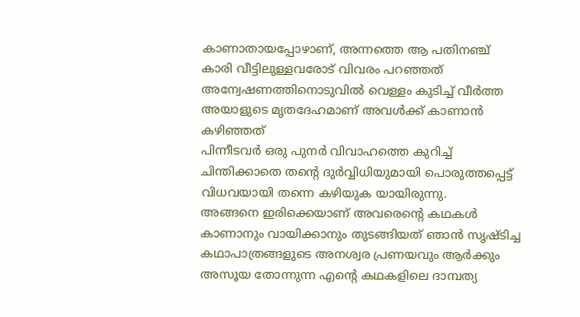കാണാതായപ്പോഴാണ്, അന്നത്തെ ആ പതിനഞ്ച് കാരി വീട്ടിലുള്ളവരോട് വിവരം പറഞ്ഞത്
അന്വേഷണത്തിനൊടുവിൽ വെള്ളം കുടിച്ച് വീർത്ത അയാളുടെ മൃതദേഹമാണ് അവൾക്ക് കാണാൻ കഴിഞ്ഞത്
പിന്നീടവർ ഒരു പുനർ വിവാഹത്തെ കുറിച്ച് ചിന്തിക്കാതെ തൻ്റെ ദുർവ്വിധിയുമായി പൊരുത്തപ്പെട്ട് വിധവയായി തന്നെ കഴിയുക യായിരുന്നു.
അങ്ങനെ ഇരിക്കെയാണ് അവരെൻ്റെ കഥകൾ കാണാനും വായിക്കാനും തുടങ്ങിയത് ഞാൻ സൃഷ്ടിച്ച കഥാപാത്രങ്ങളുടെ അനശ്വര പ്രണയവും ആർക്കും അസൂയ തോന്നുന്ന എൻ്റെ കഥകളിലെ ദാമ്പത്യ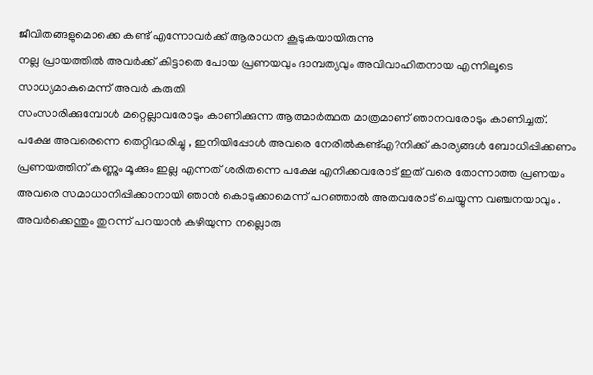ജീവിതങ്ങളുമൊക്കെ കണ്ട് എന്നോവർക്ക് ആരാധന കൂടുകയായിരുന്നു
നല്ല പ്രായത്തിൽ അവർക്ക് കിട്ടാതെ പോയ പ്രണയവും ദാമ്പത്യവും അവിവാഹിതനായ എന്നിലൂടെ സാധ്യമാകുമെന്ന് അവർ കരുതി
സംസാരിക്കുമ്പോൾ മറ്റെല്ലാവരോടും കാണിക്കുന്ന ആത്മാർത്ഥത മാത്രമാണ് ഞാനവരോടും കാണിച്ചത്.
പക്ഷേ അവരെന്നെ തെറ്റിദ്ധരിച്ചു , ഇനിയിപ്പോൾ അവരെ നേരിൽകണ്ട്എ?നിക്ക് കാര്യങ്ങൾ ബോധിപ്പിക്കണം
പ്രണയത്തിന് കണ്ണും മൂക്കും ഇല്ല എന്നത് ശരിതന്നെ പക്ഷേ എനിക്കവരോട് ഇത് വരെ തോന്നാത്ത പ്രണയം അവരെ സമാധാനിപ്പിക്കാനായി ഞാൻ കൊടുക്കാമെന്ന് പറഞ്ഞാൽ അതവരോട് ചെയ്യുന്ന വഞ്ചനയാവും .
അവർക്കെന്തും തുറന്ന് പറയാൻ കഴിയുന്ന നല്ലൊരു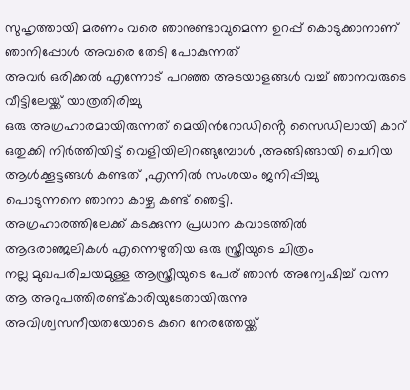സുഹൃത്തായി മരണം വരെ ഞാനുണ്ടാവുമെന്ന ഉറപ്പ് കൊടുക്കാനാണ് ഞാനിപ്പോൾ അവരെ തേടി പോകുന്നത്
അവർ ഒരിക്കൽ എന്നോട് പറഞ്ഞ അടയാളങ്ങൾ വച്ച് ഞാനവരുടെ വീട്ടിലേയ്ക്ക് യാത്രതിരിച്ചു
ഒരു അഗ്രഹാരമായിരുന്നത് മെയിൻറോഡിൻ്റെ സൈഡിലായി കാറ് ഒതുക്കി നിർത്തിയിട്ട് വെളിയിലിറങ്ങുമ്പോൾ ,അങ്ങിങ്ങായി ചെറിയ ആൾക്കൂട്ടങ്ങൾ കണ്ടത് ,എന്നിൽ സംശയം ജനിപ്പിച്ചു
പൊടുന്നനെ ഞാനാ കാഴ്ച കണ്ട് ഞെട്ടി.
അഗ്രഹാരത്തിലേക്ക് കടക്കുന്ന പ്രധാന കവാടത്തിൽ ആദരാഞ്ജലികൾ എന്നെഴുതിയ ഒരു സ്ത്രീയുടെ ചിത്രം
നല്ല മുഖപരിചയമുള്ള ആസ്ത്രീയുടെ പേര് ഞാൻ അന്വേഷിച്ച് വന്ന ആ അറുപത്തിരണ്ട്കാരിയുടേതായിരുന്നു
അവിശ്വസനീയതയോടെ കുറെ നേരത്തേയ്ക്ക്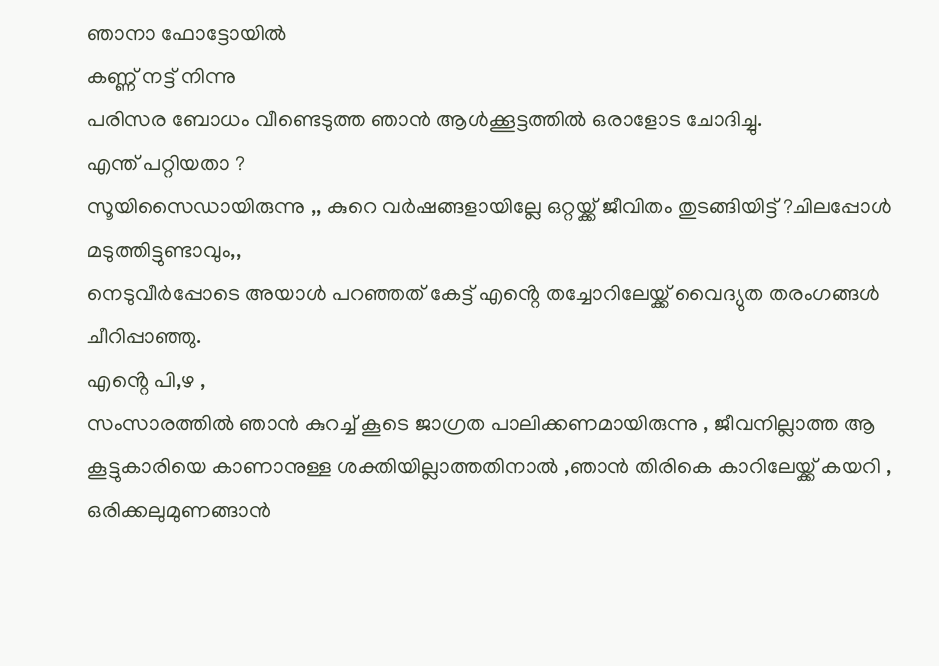ഞാനാ ഫോട്ടോയിൽ
കണ്ണ് നട്ട് നിന്നു
പരിസര ബോധം വീണ്ടെടുത്ത ഞാൻ ആൾക്കൂട്ടത്തിൽ ഒരാളോട ചോദിച്ചു.
എന്ത് പറ്റിയതാ ?
സൂയിസൈഡായിരുന്നു ,, കുറെ വർഷങ്ങളായില്ലേ ഒറ്റയ്ക്ക് ജീവിതം തുടങ്ങിയിട്ട് ?ചിലപ്പോൾ മടുത്തിട്ടുണ്ടാവും,,
നെടുവീർപ്പോടെ അയാൾ പറഞ്ഞത് കേട്ട് എൻ്റെ തച്ചോറിലേയ്ക്ക് വൈദ്യുത തരംഗങ്ങൾ ചീറിപ്പാഞ്ഞു.
എൻ്റെ പി,ഴ ,
സംസാരത്തിൽ ഞാൻ കുറച്ച് കൂടെ ജാഗ്രത പാലിക്കണമായിരുന്നു , ജീവനില്ലാത്ത ആ കൂട്ടുകാരിയെ കാണാനുള്ള ശക്തിയില്ലാത്തതിനാൽ ,ഞാൻ തിരികെ കാറിലേയ്ക്ക് കയറി ,
ഒരിക്കലുമുണങ്ങാൻ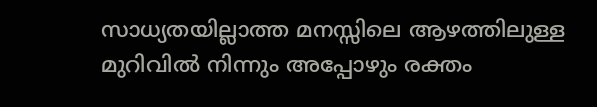സാധ്യതയില്ലാത്ത മനസ്സിലെ ആഴത്തിലുള്ള മുറിവിൽ നിന്നും അപ്പോഴും രക്തം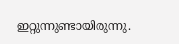ഇറ്റുന്നുണ്ടായിരുന്നു.